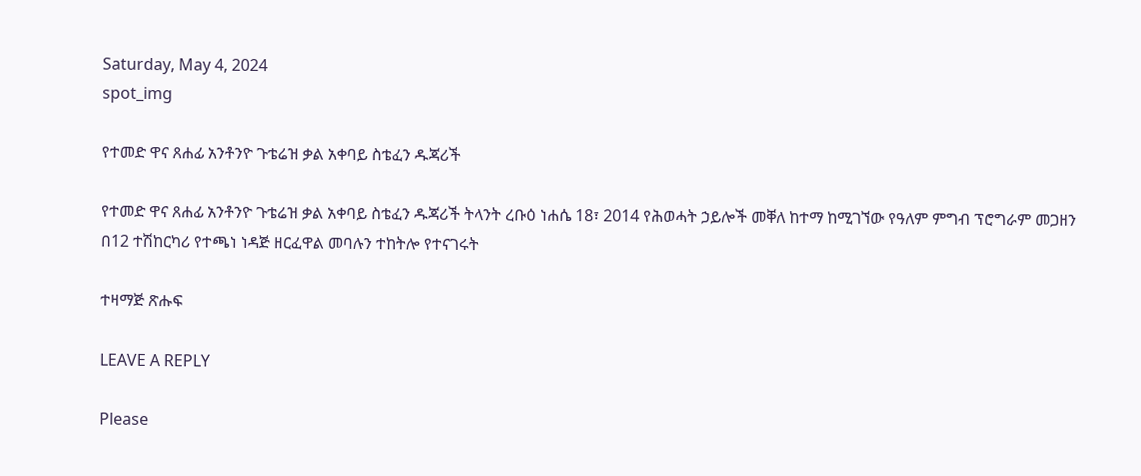Saturday, May 4, 2024
spot_img

የተመድ ዋና ጸሐፊ አንቶንዮ ጉቴሬዝ ቃል አቀባይ ስቴፈን ዱጃሪች

የተመድ ዋና ጸሐፊ አንቶንዮ ጉቴሬዝ ቃል አቀባይ ስቴፈን ዱጃሪች ትላንት ረቡዕ ነሐሴ 18፣ 2014 የሕወሓት ኃይሎች መቐለ ከተማ ከሚገኘው የዓለም ምግብ ፕሮግራም መጋዘን በ12 ተሽከርካሪ የተጫነ ነዳጅ ዘርፈዋል መባሉን ተከትሎ የተናገሩት

ተዛማጅ ጽሑፍ

LEAVE A REPLY

Please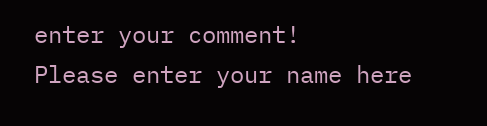enter your comment!
Please enter your name here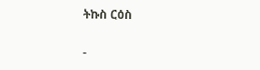ትኩስ ርዕስ

-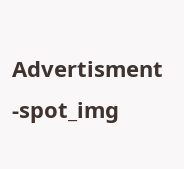Advertisment -spot_img